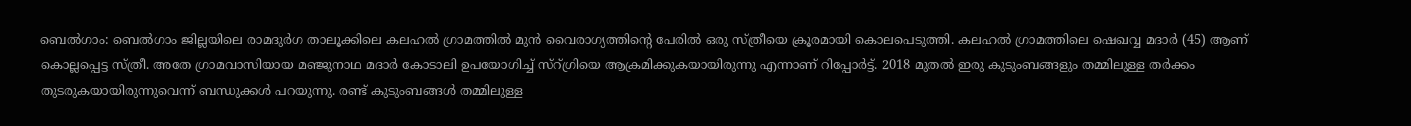ബെൽഗാം: ബെൽഗാം ജില്ലയിലെ രാമദുർഗ താലൂക്കിലെ കലഹൽ ഗ്രാമത്തിൽ മുൻ വൈരാഗ്യത്തിന്റെ പേരിൽ ഒരു സ്ത്രീയെ ക്രൂരമായി കൊലപെടുത്തി. കലഹൽ ഗ്രാമത്തിലെ ഷെഖവ്വ മദാർ (45) ആണ് കൊല്ലപ്പെട്ട സ്ത്രീ. അതേ ഗ്രാമവാസിയായ മഞ്ജുനാഥ മദാർ കോടാലി ഉപയോഗിച്ച് സ്റ്ഗ്രിയെ ആക്രമിക്കുകയായിരുന്നു എന്നാണ് റിപ്പോർട്ട്. 2018 മുതൽ ഇരു കുടുംബങ്ങളും തമ്മിലുള്ള തർക്കം തുടരുകയായിരുന്നുവെന്ന് ബന്ധുക്കൾ പറയുന്നു. രണ്ട് കുടുംബങ്ങൾ തമ്മിലുള്ള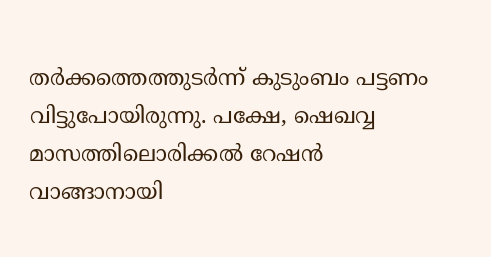തർക്കത്തെത്തുടർന്ന് കുടുംബം പട്ടണം വിട്ടുപോയിരുന്നു. പക്ഷേ, ഷെഖവ്വ മാസത്തിലൊരിക്കൽ റേഷൻ വാങ്ങാനായി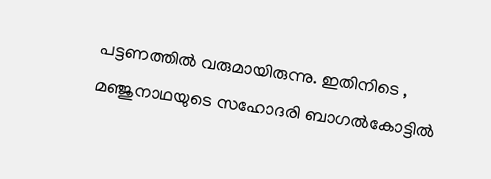പട്ടണത്തിൽ വരുമായിരുന്നു. ഇതിനിടെ , മഞ്ജുനാഥയുടെ സഹോദരി ബാഗൽകോട്ടിൽ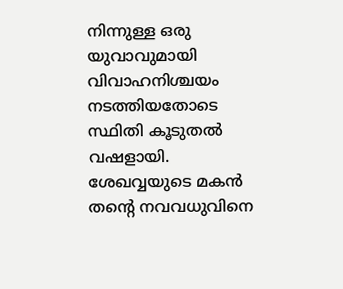നിന്നുള്ള ഒരു യുവാവുമായി വിവാഹനിശ്ചയം നടത്തിയതോടെ സ്ഥിതി കൂടുതൽ വഷളായി.
ശേഖവ്വയുടെ മകൻ തന്റെ നവവധുവിനെ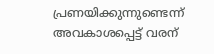പ്രണയിക്കുന്നുണ്ടെന്ന് അവകാശപ്പെട്ട് വരന്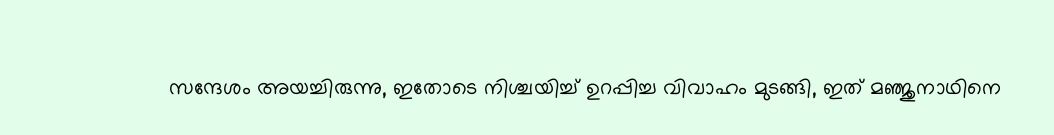സന്ദേശം അയച്ചിരുന്നു, ഇതോടെ നിശ്ചയിച്ച് ഉറപ്പിച്ച വിവാഹം മുടങ്ങി, ഇത് മഞ്ജുനാഥിനെ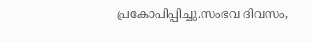പ്രകോപിപ്പിച്ചു.സംഭവ ദിവസം,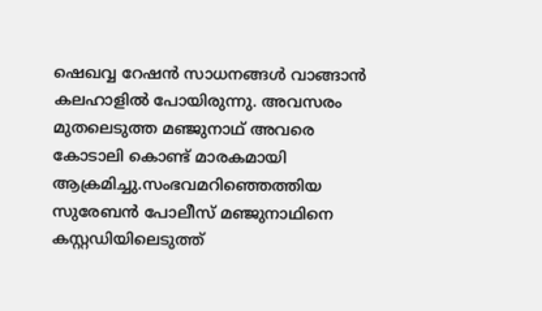ഷെഖവ്വ റേഷൻ സാധനങ്ങൾ വാങ്ങാൻ കലഹാളിൽ പോയിരുന്നു. അവസരം മുതലെടുത്ത മഞ്ജുനാഥ് അവരെ കോടാലി കൊണ്ട് മാരകമായി ആക്രമിച്ചു.സംഭവമറിഞ്ഞെത്തിയ സുരേബൻ പോലീസ് മഞ്ജുനാഥിനെ കസ്റ്റഡിയിലെടുത്ത്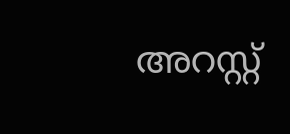അറസ്റ്റ്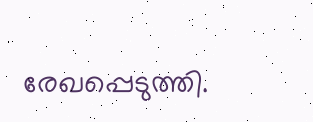രേഖപ്പെടുത്തി.